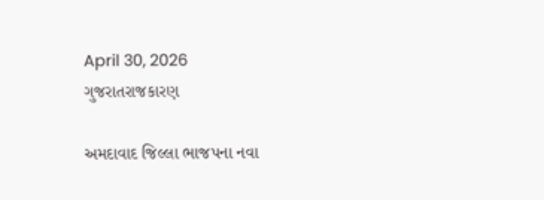April 30, 2026
ગુજરાતરાજકારણ

અમદાવાદ જિલ્લા ભાજપના નવા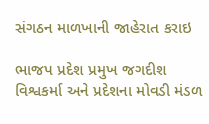સંગઠન માળખાની જાહેરાત કરાઇ

ભાજપ પ્રદેશ પ્રમુખ જગદીશ વિશ્વકર્મા અને પ્રદેશના મોવડી મંડળ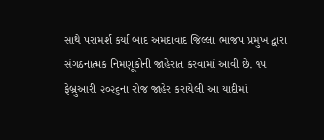સાથે પરામર્શ કર્યા બાદ અમદાવાદ જિલ્લા ભાજપ પ્રમુખ દ્વારા સંગઠનાત્મક નિમણૂકોની જાહેરાત કરવામાં આવી છે. ૧૫ ફેબ્રુઆરી ૨૦૨૬ના રોજ જાહેર કરાયેલી આ યાદીમાં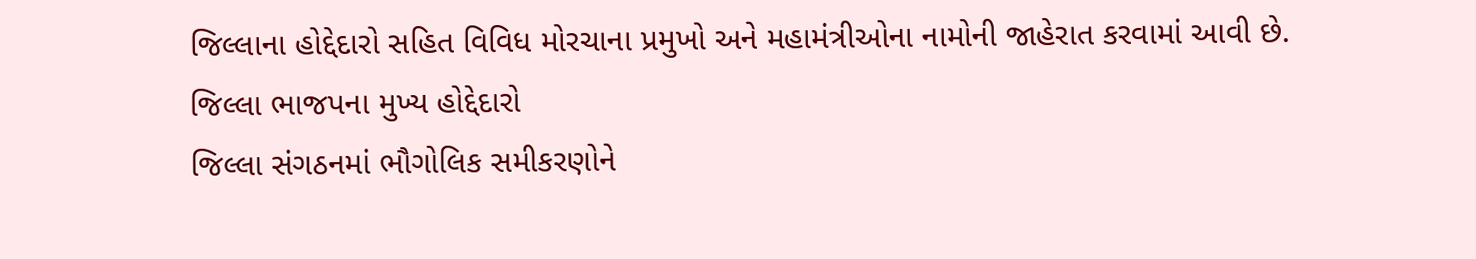જિલ્લાના હોદ્દેદારો સહિત વિવિધ મોરચાના પ્રમુખો અને મહામંત્રીઓના નામોની જાહેરાત કરવામાં આવી છે.
જિલ્લા ભાજપના મુખ્ય હોદ્દેદારો
જિલ્લા સંગઠનમાં ભૌગોલિક સમીકરણોને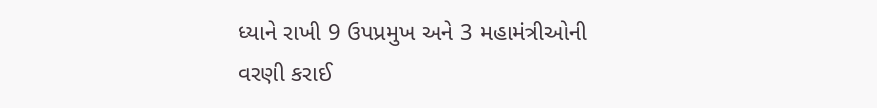ધ્યાને રાખી 9 ઉપપ્રમુખ અને 3 મહામંત્રીઓની વરણી કરાઈ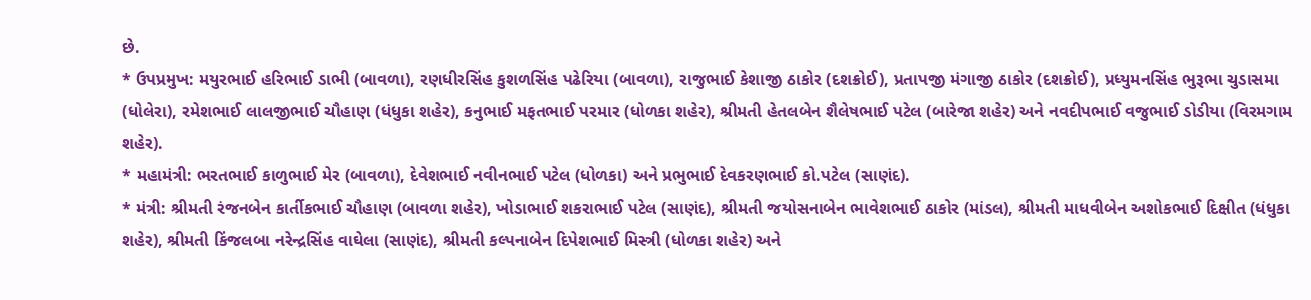છે.
* ઉપપ્રમુખ: મયુરભાઈ હરિભાઈ ડાભી (બાવળા), રણધીરસિંહ કુશળસિંહ પઢેરિયા (બાવળા), રાજુભાઈ કેશાજી ઠાકોર (દશક્રોઈ), પ્રતાપજી મંગાજી ઠાકોર (દશક્રોઈ), પ્રધ્યુમનસિંહ ભુરૂભા ચુડાસમા (ધોલેરા), રમેશભાઈ લાલજીભાઈ ચૌહાણ (ધંધુકા શહેર), કનુભાઈ મફતભાઈ પરમાર (ધોળકા શહેર), શ્રીમતી હેતલબેન શૈલેષભાઈ પટેલ (બારેજા શહેર) અને નવદીપભાઈ વજુભાઈ ડોડીયા (વિરમગામ શહેર).
* મહામંત્રી: ભરતભાઈ કાળુભાઈ મેર (બાવળા), દેવેશભાઈ નવીનભાઈ પટેલ (ધોળકા) અને પ્રભુભાઈ દેવકરણભાઈ કો.પટેલ (સાણંદ).
* મંત્રી: શ્રીમતી રંજનબેન કાર્તીકભાઈ ચૌહાણ (બાવળા શહેર), ખોડાભાઈ શકરાભાઈ પટેલ (સાણંદ), શ્રીમતી જયોસનાબેન ભાવેશભાઈ ઠાકોર (માંડલ), શ્રીમતી માધવીબેન અશોકભાઈ દિક્ષીત (ધંધુકા શહેર), શ્રીમતી કિંજલબા નરેન્દ્રસિંહ વાઘેલા (સાણંદ), શ્રીમતી કલ્પનાબેન દિપેશભાઈ મિસ્ત્રી (ધોળકા શહેર) અને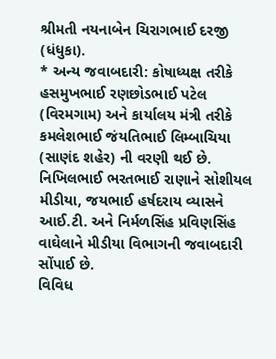શ્રીમતી નયનાબેન ચિરાગભાઈ દરજી (ધંધુકા).
* અન્ય જવાબદારી: કોષાધ્યક્ષ તરીકે હસમુખભાઈ રણછોડભાઈ પટેલ (વિરમગામ) અને કાર્યાલય મંત્રી તરીકે કમલેશભાઈ જંયતિભાઈ લિમ્બાચિયા (સાણંદ શહેર) ની વરણી થઈ છે. નિખિલભાઈ ભરતભાઈ રાણાને સોશીયલ મીડીયા, જયભાઈ હર્ષદરાય વ્યાસને આઈ.ટી. અને નિર્મળસિંહ પ્રવિણસિંહ વાઘેલાને મીડીયા વિભાગની જવાબદારી સોંપાઈ છે.
વિવિધ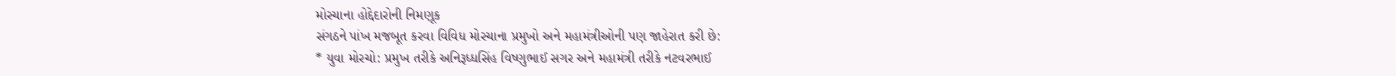મોરચાના હોદ્દેદારોની નિમણૂક
સંગઠને પાંખ મજબૂત કરવા વિવિધ મોરચાના પ્રમુખો અને મહામંત્રીઓની પણ જાહેરાત કરી છે:
* યુવા મોરચો: પ્રમુખ તરીકે અનિરૂધ્ધસિંહ વિષ્ણુભાઈ સગર અને મહામંત્રી તરીકે નટવરભાઈ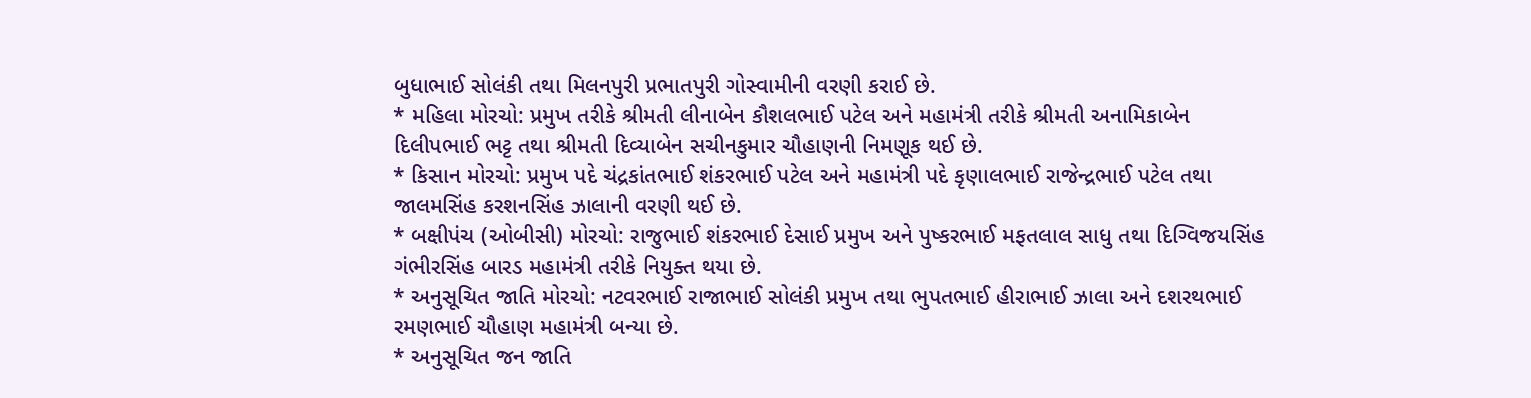બુધાભાઈ સોલંકી તથા મિલનપુરી પ્રભાતપુરી ગોસ્વામીની વરણી કરાઈ છે.
* મહિલા મોરચો: પ્રમુખ તરીકે શ્રીમતી લીનાબેન કૌશલભાઈ પટેલ અને મહામંત્રી તરીકે શ્રીમતી અનામિકાબેન દિલીપભાઈ ભટ્ટ તથા શ્રીમતી દિવ્યાબેન સચીનકુમાર ચૌહાણની નિમણૂક થઈ છે.
* કિસાન મોરચો: પ્રમુખ પદે ચંદ્રકાંતભાઈ શંકરભાઈ પટેલ અને મહામંત્રી પદે કૃણાલભાઈ રાજેન્દ્રભાઈ પટેલ તથા જાલમસિંહ કરશનસિંહ ઝાલાની વરણી થઈ છે.
* બક્ષીપંચ (ઓબીસી) મોરચો: રાજુભાઈ શંકરભાઈ દેસાઈ પ્રમુખ અને પુષ્કરભાઈ મફતલાલ સાધુ તથા દિગ્વિજયસિંહ ગંભીરસિંહ બારડ મહામંત્રી તરીકે નિયુક્ત થયા છે.
* અનુસૂચિત જાતિ મોરચો: નટવરભાઈ રાજાભાઈ સોલંકી પ્રમુખ તથા ભુપતભાઈ હીરાભાઈ ઝાલા અને દશરથભાઈ રમણભાઈ ચૌહાણ મહામંત્રી બન્યા છે.
* અનુસૂચિત જન જાતિ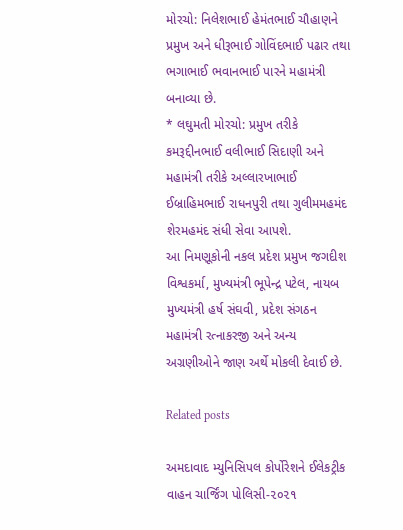મોરચો: નિલેશભાઈ હેમંતભાઈ ચૌહાણને પ્રમુખ અને ધીરૂભાઈ ગોવિંદભાઈ પઢાર તથા ભગાભાઈ ભવાનભાઈ પારને મહામંત્રી બનાવ્યા છે.
* લઘુમતી મોરચો: પ્રમુખ તરીકે કમરૂદ્દીનભાઈ વલીભાઈ સિદાણી અને મહામંત્રી તરીકે અલ્લારખાભાઈ ઈબ્રાહિમભાઈ રાધનપુરી તથા ગુલીમમહમંદ શેરમહમંદ સંધી સેવા આપશે.
આ નિમણૂકોની નકલ પ્રદેશ પ્રમુખ જગદીશ વિશ્વકર્મા, મુખ્યમંત્રી ભૂપેન્દ્ર પટેલ, નાયબ મુખ્યમંત્રી હર્ષ સંઘવી, પ્રદેશ સંગઠન મહામંત્રી રત્નાકરજી અને અન્ય અગ્રણીઓને જાણ અર્થે મોકલી દેવાઈ છે.

Related posts

અમદાવાદ મ્યુનિસિપલ કોર્પોરેશને ઈલેકટ્રીક વાહન ચાર્જિંગ પોલિસી-૨૦૨૧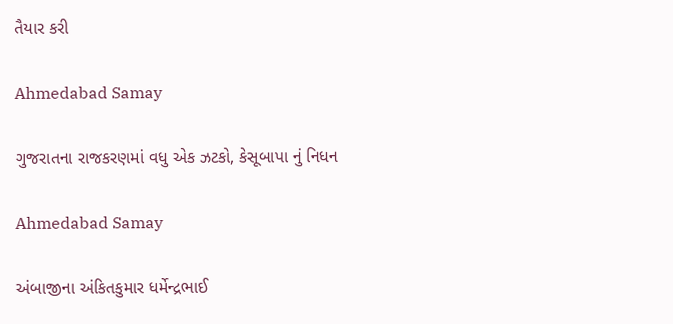તૈયાર કરી

Ahmedabad Samay

ગુજરાતના રાજકરણમાં વધુ એક ઝટકો, કેસૂબાપા નું નિધન

Ahmedabad Samay

અંબાજીના અંકિતકુમાર ધર્મેન્દ્રભાઈ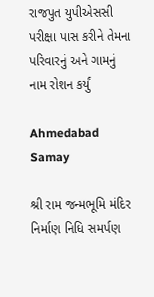રાજપુત યુપીએસસી પરીક્ષા પાસ કરીને તેમના પરિવારનું અને ગામનું નામ રોશન કર્યું

Ahmedabad Samay

શ્રી રામ જન્મભૂમિ મંદિર નિર્માણ નિધિ સમર્પણ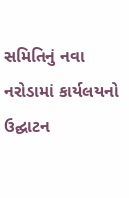સમિતિનું નવા નરોડામાં કાર્યલયનો ઉદ્ઘાટન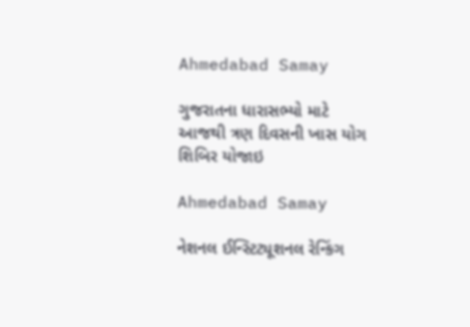Ahmedabad Samay

ગુજરાતના ધારાસભ્યો માટે આજથી ત્રણ દિવસની ખાસ યોગ શિબિર યોજાઇ

Ahmedabad Samay

નેશનલ ઈન્સ્ટિટ્યૂશનલ રેન્કિંગ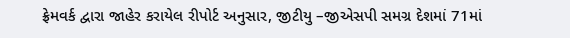ફ્રેમવર્ક દ્વારા જાહેર કરાયેલ રીપોર્ટ અનુસાર, જીટીયુ –જીએસપી સમગ્ર દેશમાં 71માં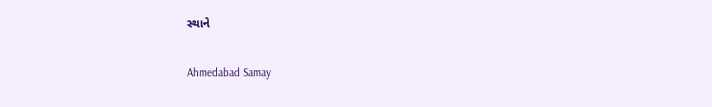સ્થાને

Ahmedabad Samay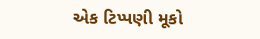એક ટિપ્પણી મૂકો